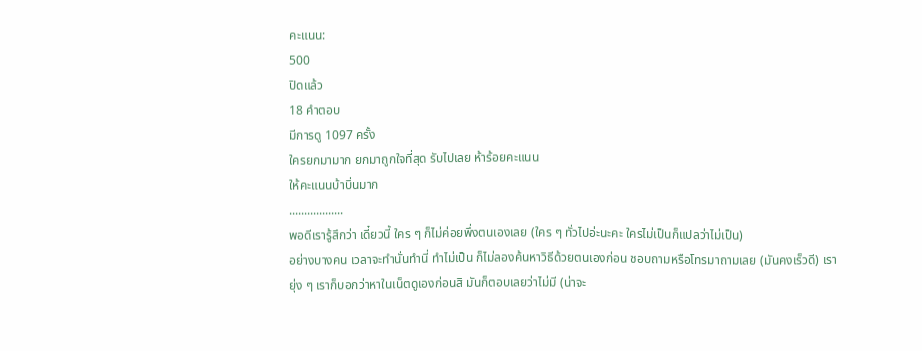คะแนน:
500
ปิดแล้ว
18 คำตอบ
มีการดู 1097 ครั้ง
ใครยกมามาก ยกมาถูกใจที่สุด รับไปเลย ห้าร้อยคะแนน
ให้คะแนนบ้าบิ่นมาก
..................
พอดีเรารู้สึกว่า เดี๋ยวนี้ ใคร ๆ ก็ไม่ค่อยพึ่งตนเองเลย (ใคร ๆ ทั่วไปอ่ะนะคะ ใครไม่เป็นก็แปลว่าไม่เป็น)
อย่างบางคน เวลาจะทำนั่นทำนี่ ทำไม่เป็น ก็ไม่ลองค้นหาวิธีด้วยตนเองก่อน ชอบถามหรือโทรมาถามเลย (มันคงเร็วดี) เรายุ่ง ๆ เราก็บอกว่าหาในเน็ตดูเองก่อนสิ มันก็ตอบเลยว่าไม่มี (น่าจะ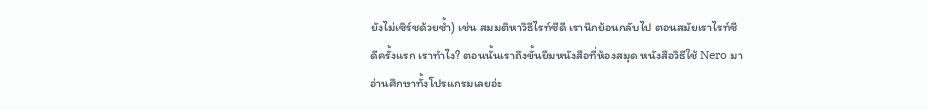ยังไม่เซิร์ชด้วยซ้ำ) เช่น สมมติหาวิธีไรท์ซีดี เรานึกย้อนกลับไป ตอนสมัยเราไรท์ซีดีครั้งแรก เราทำไง? ตอนนั้นเราถึงขั้นยืมหนังสือที่ห้องสมุด หนังสือวิธีใช้ Nero มาอ่านศึกษาทั้งโปรแกรมเลยอ่ะ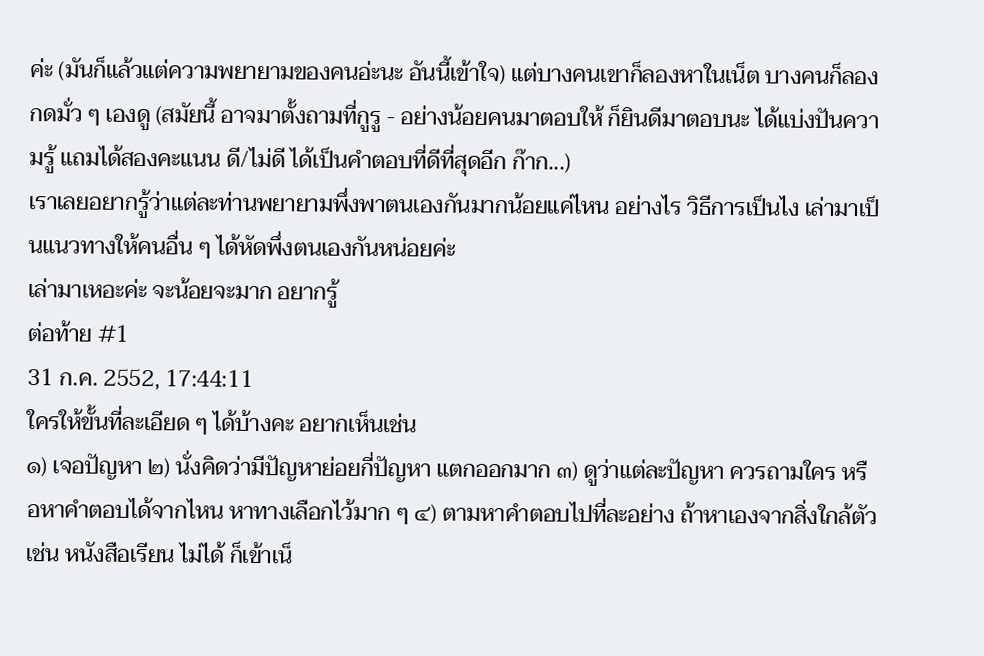ค่ะ (มันก็แล้วแต่ความพยายามของคนอ่ะนะ อันนี้เข้าใจ) แต่บางคนเขาก็ลองหาในเน็ต บางคนก็ลองกดมั่ว ๆ เองดู (สมัยนี้ อาจมาตั้งถามที่กูรู - อย่างน้อยคนมาตอบให้ ก็ยินดีมาตอบนะ ได้แบ่งปันความรู้ แถมได้สองคะแนน ดี/ไม่ดี ได้เป็นคำตอบที่ดีที่สุดอีก ก๊าก...)
เราเลยอยากรู้ว่าแต่ละท่านพยายามพึ่งพาตนเองกันมากน้อยแค่ไหน อย่างไร วิธีการเป็นไง เล่ามาเป็นแนวทางให้คนอื่น ๆ ได้หัดพึ่งตนเองกันหน่อยค่ะ
เล่ามาเหอะค่ะ จะน้อยจะมาก อยากรู้
ต่อท้าย #1
31 ก.ค. 2552, 17:44:11
ใครให้ขั้นที่ละเอียด ๆ ได้บ้างคะ อยากเห็นเช่น
๑) เจอปัญหา ๒) นั่งคิดว่ามีปัญหาย่อยกี่ปัญหา แตกออกมาก ๓) ดูว่าแต่ละปัญหา ควรถามใคร หรือหาคำตอบได้จากไหน หาทางเลือกไว้มาก ๆ ๔) ตามหาคำตอบไปที่ละอย่าง ถ้าหาเองจากสิ่งใกล้ตัว เช่น หนังสือเรียน ไม่ได้ ก็เข้าเน็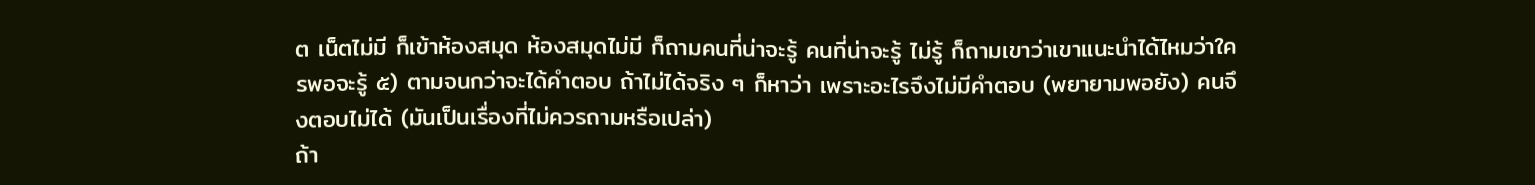ต เน็ตไม่มี ก็เข้าห้องสมุด ห้องสมุดไม่มี ก็ถามคนที่น่าจะรู้ คนที่น่าจะรู้ ไม่รู้ ก็ถามเขาว่าเขาแนะนำได้ไหมว่าใครพอจะรู้ ๕) ตามจนกว่าจะได้คำตอบ ถ้าไม่ได้จริง ๆ ก็หาว่า เพราะอะไรจึงไม่มีคำตอบ (พยายามพอยัง) คนจึงตอบไม่ได้ (มันเป็นเรื่องที่ไม่ควรถามหรือเปล่า)
ถ้า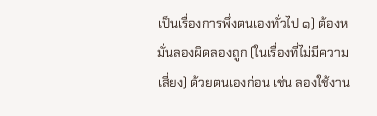เป็นเรื่องการพึ่งตนเองทั่วไป ๑) ต้องหมั่นลองผิดลองถูก (ในเรื่องที่ไม่มีความเสี่ยง) ด้วยตนเองก่อน เช่น ลองใช้งาน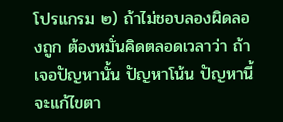โปรแกรม ๒) ถ้าไม่ชอบลองผิดลองถูก ต้องหมั่นคิดตลอดเวลาว่า ถ้าเจอปัญหานั้น ปัญหาโน้น ปัญหานี้ จะแก้ไขตา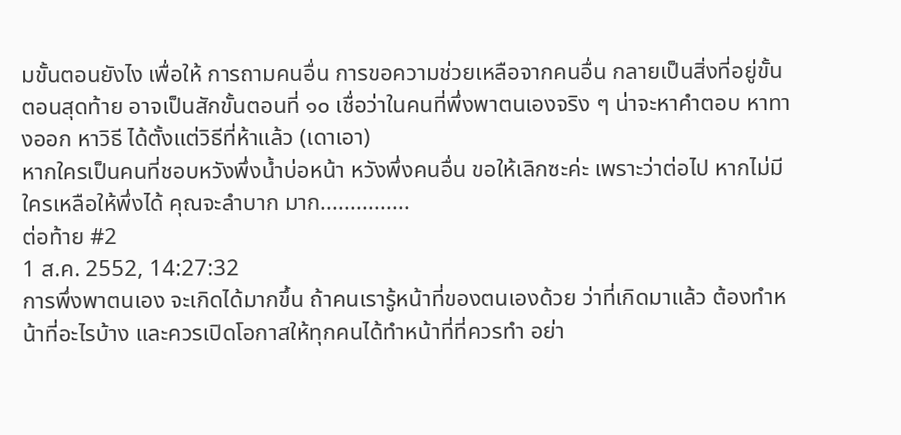มขั้นตอนยังไง เพื่อให้ การถามคนอื่น การขอความช่วยเหลือจากคนอื่น กลายเป็นสิ่งที่อยู่ขั้นตอนสุดท้าย อาจเป็นสักขั้นตอนที่ ๑๐ เชื่อว่าในคนที่พึ่งพาตนเองจริง ๆ น่าจะหาคำตอบ หาทางออก หาวิธี ได้ตั้งแต่วิธีที่ห้าแล้ว (เดาเอา)
หากใครเป็นคนที่ชอบหวังพึ่งน้ำบ่อหน้า หวังพึ่งคนอื่น ขอให้เลิกซะค่ะ เพราะว่าต่อไป หากไม่มีใครเหลือให้พึ่งได้ คุณจะลำบาก มาก...............
ต่อท้าย #2
1 ส.ค. 2552, 14:27:32
การพึ่งพาตนเอง จะเกิดได้มากขึ้น ถ้าคนเรารู้หน้าที่ของตนเองด้วย ว่าที่เกิดมาแล้ว ต้องทำหน้าที่อะไรบ้าง และควรเปิดโอกาสให้ทุกคนได้ทำหน้าที่ที่ควรทำ อย่า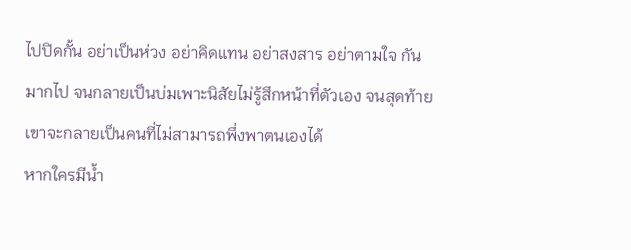ไปปิดกั้น อย่าเป็นห่วง อย่าคิดแทน อย่าสงสาร อย่าตามใจ กันมากไป จนกลายเป็นบ่มเพาะนิสัยไม่รู้สึกหน้าที่ตัวเอง จนสุดท้ายเขาจะกลายเป็นคนที่ไม่สามารถพึ่งพาตนเองได้
หากใครมีน้ำ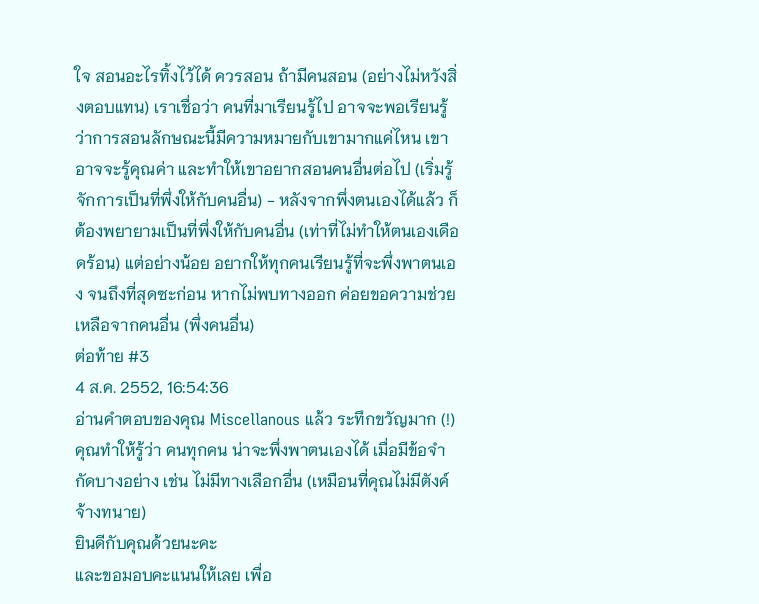ใจ สอนอะไรทิ้งไว้ได้ ควรสอน ถ้ามีคนสอน (อย่างไม่หวังสิ่งตอบแทน) เราเชื่อว่า คนที่มาเรียนรู้ไป อาจจะพอเรียนรู้ว่าการสอนลักษณะนี้มีความหมายกับเขามากแค่ไหน เขาอาจจะรู้คุณค่า และทำให้เขาอยากสอนคนอื่นต่อไป (เริ่มรู้จักการเป็นที่พึ่งให้กับคนอื่น) - หลังจากพึ่งตนเองได้แล้ว ก็ต้องพยายามเป็นที่พึ่งให้กับคนอื่น (เท่าที่ไม่ทำให้ตนเองเดือดร้อน) แต่อย่างน้อย อยากให้ทุกคนเรียนรู้ที่จะพึ่งพาตนเอง จนถึงที่สุดซะก่อน หากไม่พบทางออก ค่อยขอความช่วยเหลือจากคนอื่น (พึ่งคนอื่น)
ต่อท้าย #3
4 ส.ค. 2552, 16:54:36
อ่านคำตอบของคุณ Miscellanous แล้ว ระทึกขวัญมาก (!)
คุณทำให้รู้ว่า คนทุกคน น่าจะพึ่งพาตนเองได้ เมื่อมีข้อจำกัดบางอย่าง เช่น ไม่มีทางเลือกอื่น (เหมือนที่คุณไม่มีตังค์จ้างทนาย)
ยินดีกับคุณด้วยนะคะ
และขอมอบคะแนนให้เลย เพื่อ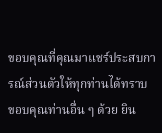ขอบคุณที่คุณมาแชร์ประสบการณ์ส่วนตัวให้ทุกท่านได้ทราบ
ขอบคุณท่านอื่น ๆ ด้วย ยิน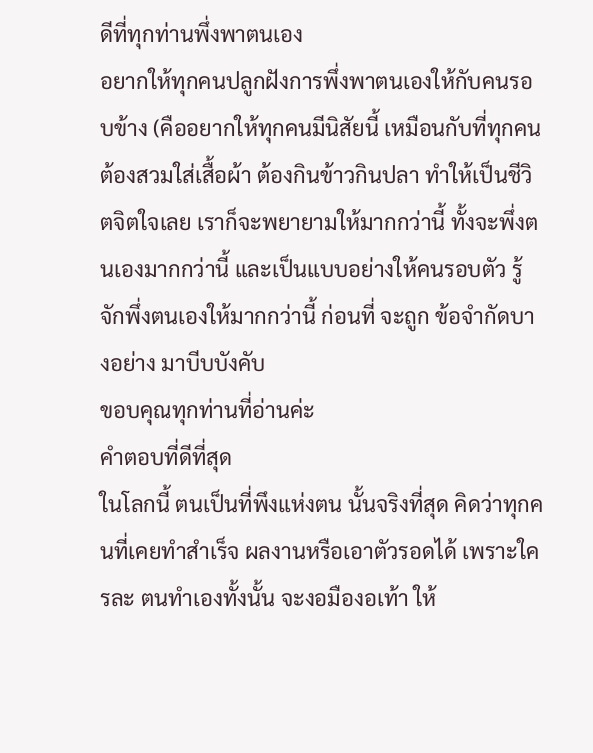ดีที่ทุกท่านพึ่งพาตนเอง
อยากให้ทุกคนปลูกฝังการพึ่งพาตนเองให้กับคนรอบข้าง (คืออยากให้ทุกคนมีนิสัยนี้ เหมือนกับที่ทุกคนต้องสวมใส่เสื้อผ้า ต้องกินข้าวกินปลา ทำให้เป็นชีวิตจิตใจเลย เราก็จะพยายามให้มากกว่านี้ ทั้งจะพึ่งตนเองมากกว่านี้ และเป็นแบบอย่างให้คนรอบตัว รู้จักพึ่งตนเองให้มากกว่านี้ ก่อนที่ จะถูก ข้อจำกัดบางอย่าง มาบีบบังคับ
ขอบคุณทุกท่านที่อ่านค่ะ
คำตอบที่ดีที่สุด
ในโลกนี้ ตนเป็นที่พึงแห่งตน นั้นจริงที่สุด คิดว่าทุกคนที่เคยทำสำเร็จ ผลงานหรือเอาตัวรอดได้ เพราะใครละ ตนทำเองทั้งนั้น จะงอมืองอเท้า ให้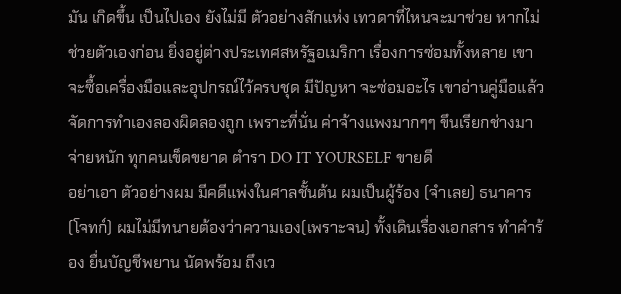มัน เกิดขึ้น เป็นไปเอง ยังไม่มี ตัวอย่างสักแห่ง เทวดาที่ไหนจะมาช่วย หากไม่ช่วยตัวเองก่อน ยิ่งอยู่ต่างประเทศสหรัฐอเมริกา เรื่องการซ่อมทั้งหลาย เขาจะซื้อเครื่องมือและอุปกรณ์ไว้ครบชุด มีปัญหา จะซ่อมอะไร เขาอ่านคู่มือแล้ว จัดการทำเองลองผิดลองถูก เพราะที่นั่น ค่าจ้างแพงมากๆๆ ขึนเรียกช่างมา จ่ายหนัก ทุกคนเข็ดขยาด ตำรา DO IT YOURSELF ขายดี
อย่าเอา ตัวอย่างผม มีคดีแพ่งในศาลชั้นต้น ผมเป็นผู้ร้อง (จำเลย) ธนาคาร(โจทก์) ผมไม่มีทนายต้องว่าความเอง(เพราะจน) ทั้งเดินเรื่องเอกสาร ทำคำร้อง ยื่นบัญชีพยาน นัดพร้อม ถึงเว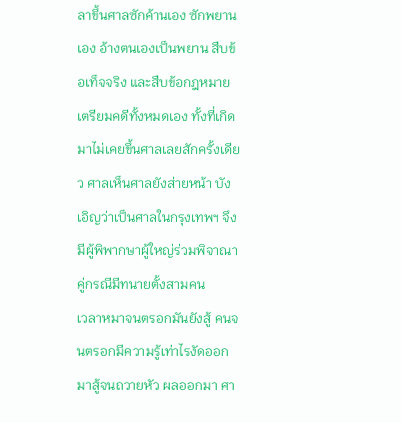ลาขึ้นศาลซักค้านเอง ซักพยานเอง อ้างตนเองเป็นพยาน สืบข้อเท็จจริง และสืบข้อกฎหมาย เตรียมคดีทั้งหมดเอง ทั้งที่เกิดมาไม่เคยขึ้นศาลเลยสักครั้งเดียว ศาลเห็นศาลยังส่ายหน้า บังเอิญว่าเป็นศาลในกรุงเทพฯ จึงมีผู้พิพากษาผู้ใหญ่ร่วมพิจาณา คู่กรณีมีทนายตั้งสามคน
เวลาหมาจนตรอกมันยังสู้ คนจนตรอกมีความรู้เท่าไรงัดออกมาสู้จนถวายหัว ผลออกมา ศา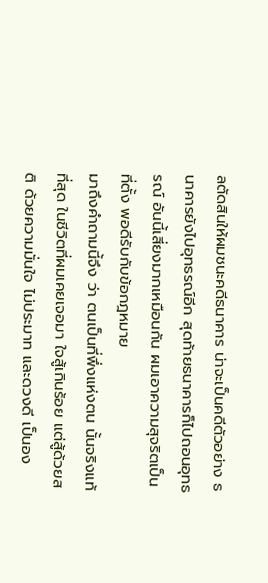ลตัดสินให้ผมชนะคดีธนาคาร น่าจะเป็นคดีตัวอย่าง ธนาคารยังไปอุทธรณ์อีก สุดท้ายธนาคารก็ไปถอนอุทธรณ์ อันนี้เสี่ยงมากเหมือนกัน ผมเอาความสุจริตเป็นที่ตั้ง พอดีรับกับข้อกฎหมาย
มาถึงคำถามนี้จึง ว่า ตนเป็นที่พึ่งแห่งตน นั้นจริงแท้ที่สุด ในชีวิตที่ผมเคยเจอมา ใจสู้เกินร้อย แต่สู้ด้วยสติ ด้วยความมั่นใจ ไม่ประมาท และดวงดี เป็นอง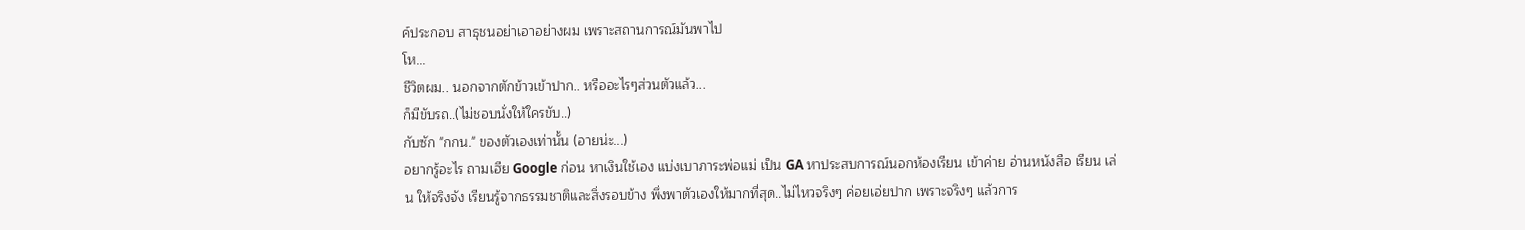ค์ประกอบ สาธุชนอย่าเอาอย่างผม เพราะสถานการณ์มันพาไป
โห...
ชีวิตผม.. นอกจากตักข้าวเข้าปาก.. หรืออะไรๆส่วนตัวแล้ว...
ก็มีขับรถ..(ไม่ชอบนั่งให้ใครขับ..)
กับซัก "กกน." ของตัวเองเท่านั้น (อายน่ะ...)
อยากรู้อะไร ถามเฮีย Google ก่อน หาเงินใช้เอง แบ่งเบาภาระพ่อแม่ เป็น GA หาประสบการณ์นอกห้องเรียน เข้าค่าย อ่านหนังสือ เรียน เล่น ให้จริงจัง เรียนรู้จากธรรมชาติและสิ่งรอบข้าง พึ่งพาตัวเองให้มากที่สุด..ไม่ไหวจริงๆ ค่อยเอ่ยปาก เพราะจริงๆ แล้วการ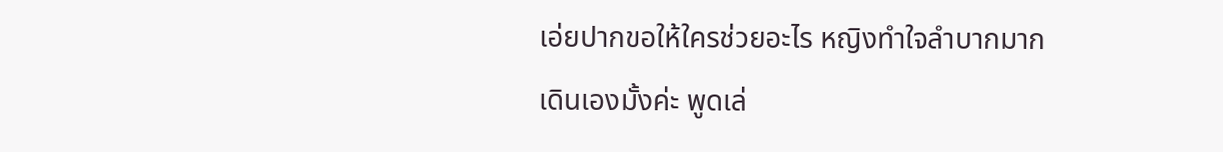เอ่ยปากขอให้ใครช่วยอะไร หญิงทำใจลำบากมาก
เดินเองมั้งค่ะ พูดเล่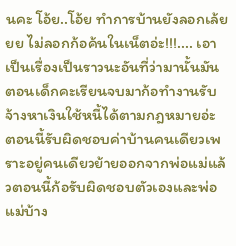นคะ โอ้ย..โอ้ย ทำการบ้านยังลอกเล้ยยย ไม่ลอกก้อค้นในเน็ตอ่ะ!!!.... เอาเป็นเรื่องเป็นราวนะอันที่ว่ามานั้นมันตอนเด็กคะเรียนจบมาก้อทำงานรับจ้างหาเงินใช้หนี้ได้ตามกฎหมายอ่ะ ตอนนี้รับผิดชอบค่าบ้านคนเดียวเพราะอยู่คนเดียวย้ายออกจากพ่อแม่แล้วตอนนี้ก้อรับผิดชอบตัวเองและพ่อแม่บ้าง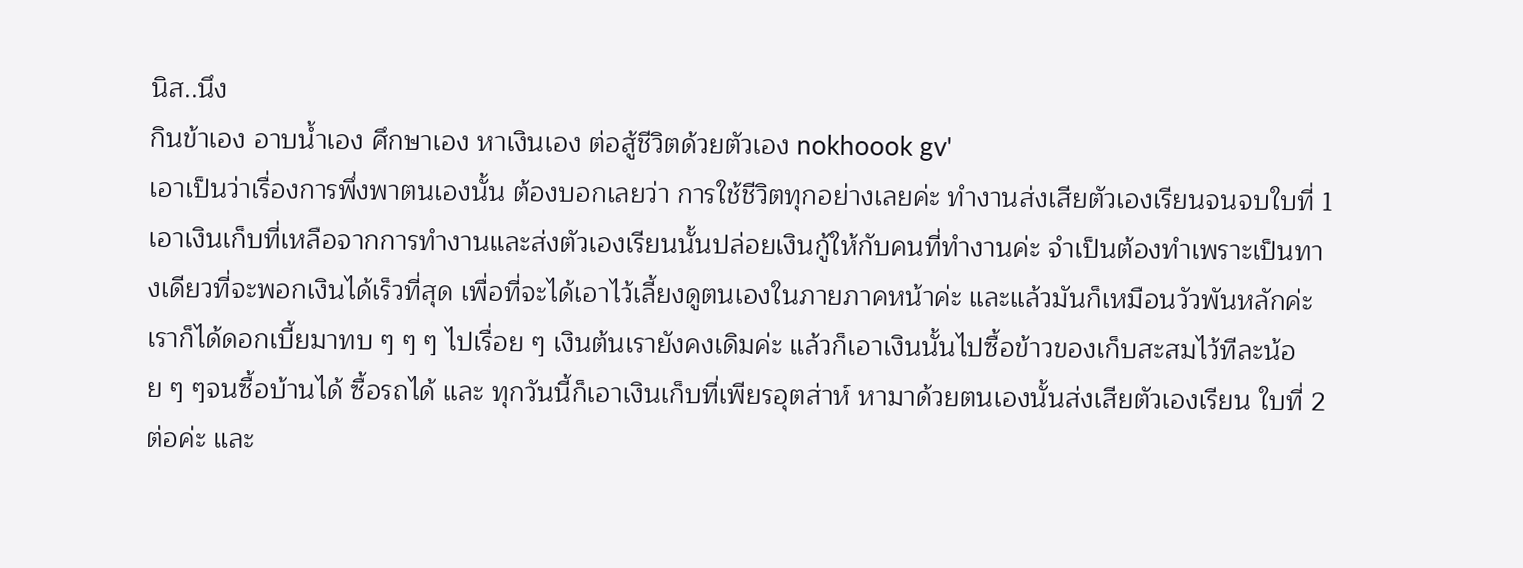นิส..นึง
กินข้าเอง อาบน้ำเอง ศึกษาเอง หาเงินเอง ต่อสู้ชีวิตด้วยตัวเอง nokhoook gv'
เอาเป็นว่าเรื่องการพึ่งพาตนเองนั้น ต้องบอกเลยว่า การใช้ชีวิตทุกอย่างเลยค่ะ ทำงานส่งเสียตัวเองเรียนจนจบใบที่ 1 เอาเงินเก็บที่เหลือจากการทำงานและส่งตัวเองเรียนนั้นปล่อยเงินกู้ให้กับคนที่ทำงานค่ะ จำเป็นต้องทำเพราะเป็นทางเดียวที่จะพอกเงินได้เร็วที่สุด เพื่อที่จะได้เอาไว้เลี้ยงดูตนเองในภายภาคหน้าค่ะ และแล้วมันก็เหมือนวัวพันหลักค่ะ เราก็ได้ดอกเบี้ยมาทบ ๆ ๆ ๆ ไปเรื่อย ๆ เงินต้นเรายังคงเดิมค่ะ แล้วก็เอาเงินนั้นไปซื้อข้าวของเก็บสะสมไว้ทีละน้อย ๆ ๆจนซื้อบ้านได้ ซื้อรถได้ และ ทุกวันนี้ก็เอาเงินเก็บที่เพียรอุตส่าห์ หามาด้วยตนเองนั้นส่งเสียตัวเองเรียน ใบที่ 2 ต่อค่ะ และ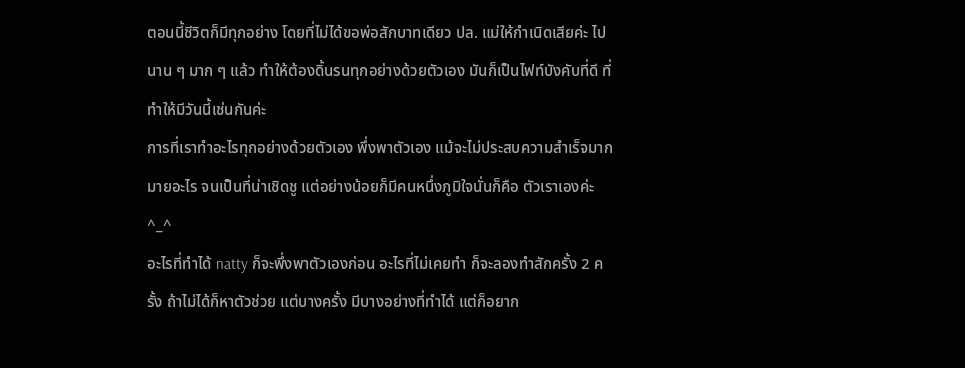ตอนนี้ชีวิตก็มีทุกอย่าง โดยที่ไม่ได้ขอพ่อสักบาทเดียว ปล. แม่ให้กำเนิดเสียค่ะ ไปนาน ๆ มาก ๆ แล้ว ทำให้ต้องดิ้นรนทุกอย่างด้วยตัวเอง มันก็เป็นไฟท์บังคับที่ดี ที่ทำให้มีวันนี้เช่นกันค่ะ
การที่เราทำอะไรทุกอย่างด้วยตัวเอง พึ่งพาตัวเอง แม้จะไม่ประสบความสำเร็จมากมายอะไร จนเป็นที่น่าเชิดชู แต่อย่างน้อยก็มีคนหนึ่งภูมิใจนั่นก็คือ ตัวเราเองค่ะ
^_^
อะไรที่ทำได้ natty ก็จะพึ่งพาตัวเองก่อน อะไรที่ไม่เคยทำ ก็จะลองทำสักครั้ง 2 ครั้ง ถ้าไม่ได้ก็หาตัวช่วย แต่บางครั้ง มีบางอย่างที่ทำได้ แต่ก็อยาก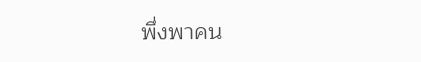พึ่งพาคน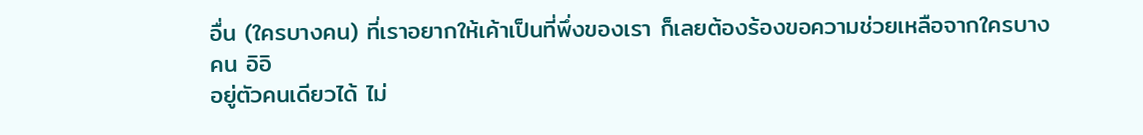อื่น (ใครบางคน) ที่เราอยากให้เค้าเป็นที่พึ่งของเรา ก็เลยต้องร้องขอความช่วยเหลือจากใครบางคน อิอิ
อยู่ตัวคนเดียวได้ ไม่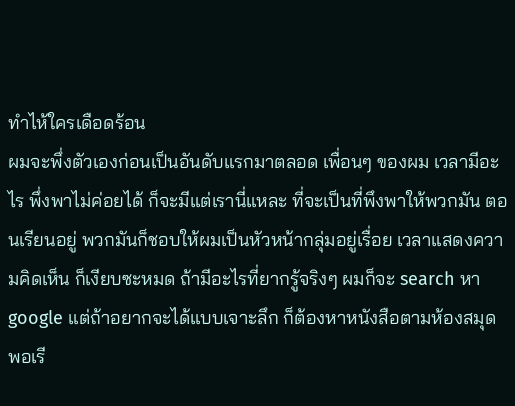ทำไห้ใครเดือดร้อน
ผมจะพึ่งตัวเองก่อนเป็นอันดับแรกมาตลอด เพื่อนๆ ของผม เวลามีอะไร พึ่งพาไม่ค่อยได้ ก็จะมีแต่เรานี่แหละ ที่จะเป็นที่พึงพาให้พวกมัน ตอนเรียนอยู่ พวกมันก็ชอบให้ผมเป็นหัวหน้ากลุ่มอยู่เรื่อย เวลาแสดงความคิดเห็น ก็เงียบซะหมด ถ้ามีอะไรที่ยากรู้จริงๆ ผมก็จะ search หา google แต่ถ้าอยากจะได้แบบเจาะลึก ก็ต้องหาหนังสือตามห้องสมุด พอเรี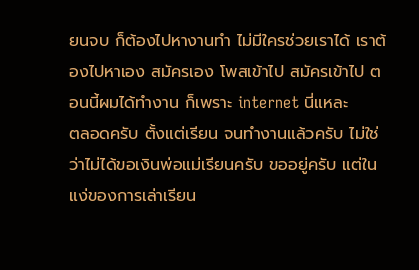ยนจบ ก็ต้องไปหางานทำ ไม่มีใครช่วยเราได้ เราต้องไปหาเอง สมัครเอง โพสเข้าไป สมัครเข้าไป ตอนนี้ผมได้ทำงาน ก็เพราะ internet นี่แหละ
ตลอดครับ ตั้งแต่เรียน จนทำงานแล้วครับ ไม่ใช่ว่าไม่ได้ขอเงินพ่อแม่เรียนครับ ขออยู่ครับ แต่ในแง่ของการเล่าเรียน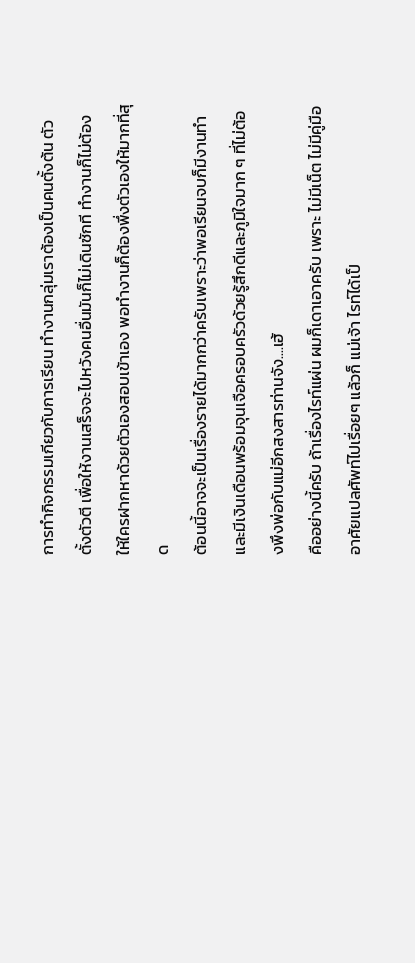การทำกิจกรรมเกียวกับการเรียน ทำงานกลุ่มเราต้องเป็นคนตั้งต้น ตัวตั้งตัวตี เพื่อให้งานเสร็จจะไปหวังคนอื่นมันก็ไม่เดินซักที ทำงานก็ไม่ต้องให้ใครฝากหาด้วยตัวเองสอบเข้าเอง พอทำงานก็ต้องพึ่งตัวเองให้มากที่สุด
ต้อนนี้อาจจะเป็นเรื่องรายได้มากกว่าครับเพราะว่าพอเรียนจบก็มีงานทำและมีเงินเดือนพร้อมจุนเจือครอบครัวด้วยรู้สึกดีและภูมิใจมาก ๆ ที่ไม่ต้องพึงพ่อกับแม่อีกสงสารท่านจัง....เฮ้
คืออย่างนี้ครับ ถ้าเรื่องไรท์แผ่น ผมก็เดาเอาครับ เพราะ ไม่มีเน็ต ไม่มีคู่มือ อาศัยแปลศัพท์ไปเรื่อยๆ แล้วก็ แม่เจ้า ไรท์ได้เป็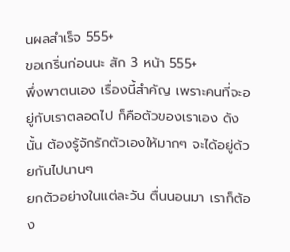นผลสำเร็จ 555+
ขอเกริ่นก่อนนะ สัก 3 หน้า 555+
พึ่งพาตนเอง เรื่องนี้สำคัญ เพราะคนที่จะอยู่กับเราตลอดไป ก็คือตัวของเราเอง ดังนั้น ต้องรู้จักรักตัวเองให้มากๆ จะได้อยู่ด้วยกันไปนานๆ
ยกตัวอย่างในแต่ละวัน ตื่นนอนมา เราก็ต้อง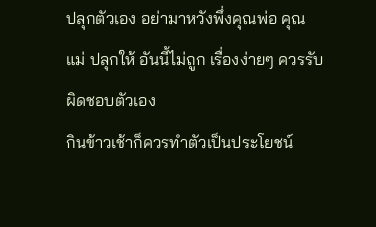ปลุกตัวเอง อย่ามาหวังพึ่งคุณพ่อ คุณแม่ ปลุกให้ อันนี้ไม่ถูก เรื่องง่ายๆ ควรรับผิดชอบตัวเอง
กินข้าวเช้าก็ควรทำตัวเป็นประโยชน์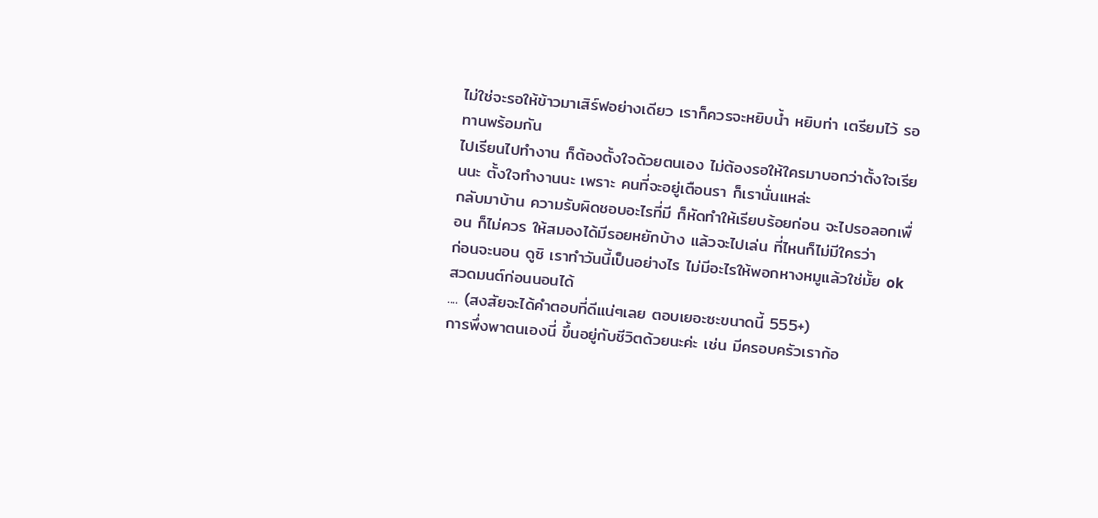ไม่ใช่จะรอให้ข้าวมาเสิร์ฟอย่างเดียว เราก็ควรจะหยิบน้ำ หยิบท่า เตรียมไว้ รอทานพร้อมกัน
ไปเรียนไปทำงาน ก็ต้องตั้งใจด้วยตนเอง ไม่ต้องรอให้ใครมาบอกว่าตั้งใจเรียนนะ ตั้งใจทำงานนะ เพราะ คนที่จะอยู่เตือนรา ก็เรานั่นแหล่ะ
กลับมาบ้าน ความรับผิดชอบอะไรที่มี ก็หัดทำให้เรียบร้อยก่อน จะไปรอลอกเพื่อน ก็ไม่ควร ให้สมองได้มีรอยหยักบ้าง แล้วจะไปเล่น ที่ไหนก็ไม่มีใครว่า
ก่อนจะนอน ดูซิ เราทำวันนี้เป็นอย่างไร ไม่มีอะไรให้พอกหางหมูแล้วใช่มั้ย ok สวดมนต์ก่อนนอนได้
.... (สงสัยจะได้คำตอบที่ดีแน่ๆเลย ตอบเยอะซะขนาดนี้ 555+)
การพึ่งพาตนเองนี่ ขึ้นอยู่กับชีวิตด้วยนะค่ะ เช่น มีครอบครัวเราก้อ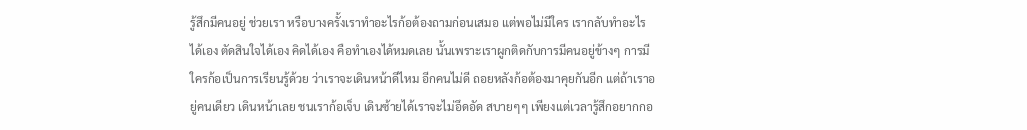รู้สึกมีคนอยู่ ช่วยเรา หรือบางครั้งเราทำอะไรก้อต้องถามก่อนเสมอ แต่พอไม่มีใคร เรากลับทำอะไรได้เอง ตัดสินใจได้เอง คิดได้เอง คือทำเองได้หมดเลย นั้นเพราะเราผูกติดกับการมีคนอยู่ข้างๆ การมีใครก้อเป็นการเรียนรู้ด้วย ว่าเราจะเดินหน้าดีไหม อีกคนไม่ดี ถอยหลังก้อต้องมาคุยกันอีก แต่ถ้าเราอยู่คนเดียว เดินหน้าเลย ชนเราก้อเจ็บ เดินซ้ายได้เราจะไม่อึดอัด สบายๆๆ เพียงแต่เวลารู้สึกอยากกอ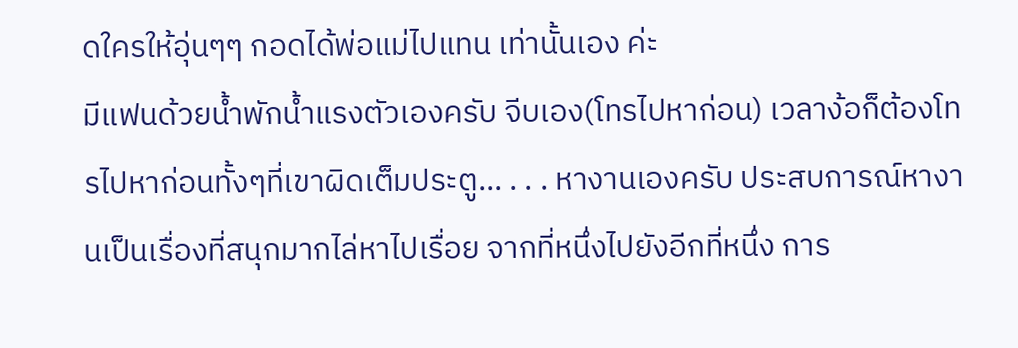ดใครให้อุ่นๆๆ กอดได้พ่อแม่ไปแทน เท่านั้นเอง ค่ะ
มีแฟนด้วยน้ำพักน้ำแรงตัวเองครับ จีบเอง(โทรไปหาก่อน) เวลาง้อก็ต้องโทรไปหาก่อนทั้งๆที่เขาผิดเต็มประตู... . . . หางานเองครับ ประสบการณ์หางานเป็นเรื่องที่สนุกมากไล่หาไปเรื่อย จากที่หนึ่งไปยังอีกที่หนึ่ง การ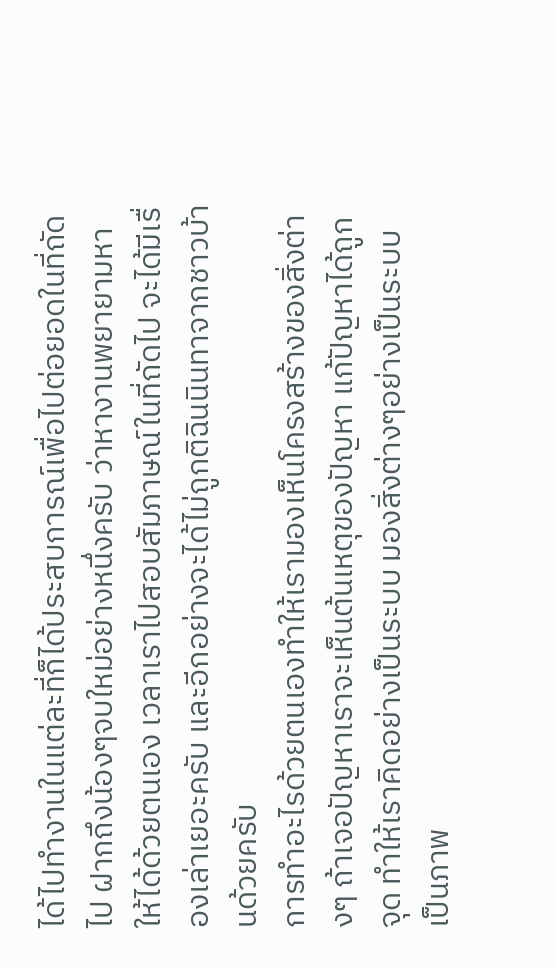ได้ไปทำงานในแต่ละที่ก็ได้ประสบการณ์เพื่อไปต่อยอดในที่ถัดไป ฝากถึงน้องๆจบใหม่อย่างหนึ่งครับ ว่าหางานพยายามหาให้ได้ด้วยตนเอง เวลาเราไปสอบสัมภาษณ์ในที่ถัดไป จะได้มีเรื่องเล่าเยอะครับ และอีกอย่างจะได้ไม่ถูกติฉินนินทาจากชาวบ้านด้วยครับ
การทำอะไรด้วยตนเองทำให้เรามองเห็นโครงสร้างของสิ่งต่างๆ ถ้าเจอปัญหาเราจะเห็นต้นเหตุของปัญหา แก้ปัญหาได้ถูกจุด ทำให้เราคิดอย่างเป็นระบบ มองสิ่งต่างๆอย่างเป็นระบบเป็นภาพ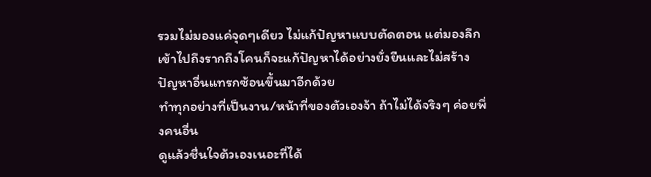รวมไม่มองแค่จุดๆเดียว ไม่แก้ปัญหาแบบตัดตอน แต่มองลึกเข้าไปถึงรากถึงโคนก็จะแก้ปัญหาได้อย่างยั่งยืนและไม่สร้างปัญหาอื่นแทรกซ้อนขึ้นมาอีกด้วย
ทำทุกอย่างที่เป็นงาน/หน้าที่ของตัวเองจ้า ถ้าไม่ได้จริงๆ ค่อยพึ่งคนอื่น
ดูแล้วชื่นใจต้วเองเนอะที่ได้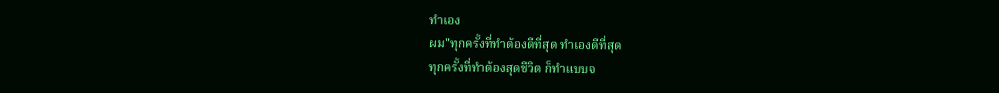ทำเอง
ผม"ทุกครั้งที่ทำต้องดีที่สุด ทำเองดีที่สุด
ทุกครั้งที่ทำต้องสุดชีวิต ก็ทำแบบจ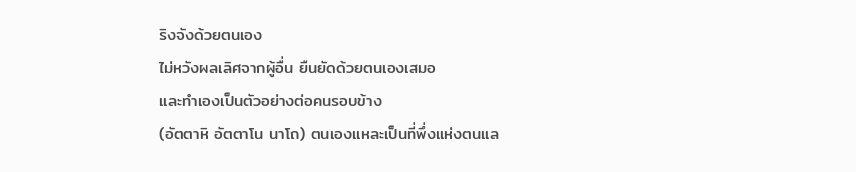ริงจังด้วยตนเอง
ไม่หวังผลเลิศจากผู้อื่น ยืนยัดด้วยตนเองเสมอ
และทำเองเป็นตัวอย่างต่อคนรอบข้าง
(อัตตาหิ อัตตาโน นาโถ) ตนเองแหละเป็นที่พึ่งแห่งตนแล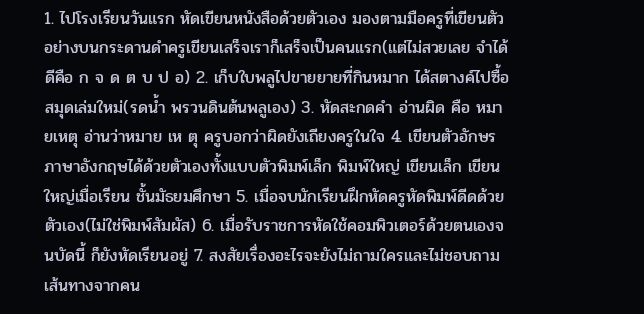1. ไปโรงเรียนวันแรก หัดเขียนหนังสือด้วยตัวเอง มองตามมือครูที่เขียนตัวอย่างบนกระดานดำครูเขียนเสร็จเราก็เสร็จเป็นคนแรก(แต่ไม่สวยเลย จำได้ดีคือ ก จ ด ต บ ป อ) 2. เก็บใบพลูไปขายยายที่กินหมาก ได้สตางค์ไปซื้อสมุดเล่มใหม่(รดน้ำ พรวนดินต้นพลูเอง) 3. หัดสะกดคำ อ่านผิด คือ หมายเหตุ อ่านว่าหมาย เห ตุ ครูบอกว่าผิดยังเถียงครูในใจ 4. เขียนตัวอักษรภาษาอังกฤษได้ด้วยตัวเองทั้งแบบตัวพิมพ์เล็ก พิมพ์ใหญ่ เขียนเล็ก เขียนใหญ่เมื่อเรียน ชั้นมัธยมศึกษา 5. เมื่อจบนักเรียนฝึกหัดครูหัดพิมพ์ดีดด้วยตัวเอง(ไม่ใช่พิมพ์สัมผัส) 6. เมื่อรับราชการหัดใช้คอมพิวเตอร์ด้วยตนเองจนบัดนี้ ก็ยังหัดเรียนอยู่ 7. สงสัยเรื่องอะไรจะยังไม่ถามใครและไม่ชอบถามเส้นทางจากคน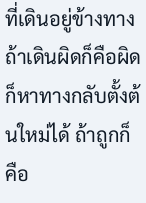ที่เดินอยู่ข้างทาง ถ้าเดินผิดก็คือผิดก็หาทางกลับตั้งต้นใหม่ได้ ถ้าถูกก็คือ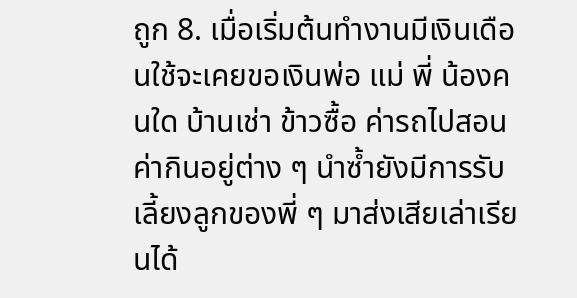ถูก 8. เมื่อเริ่มต้นทำงานมีเงินเดือนใช้จะเคยขอเงินพ่อ แม่ พี่ น้องคนใด บ้านเช่า ข้าวซื้อ ค่ารถไปสอน ค่ากินอยู่ต่าง ๆ นำซ้ำยังมีการรับเลี้ยงลูกของพี่ ๆ มาส่งเสียเล่าเรียนได้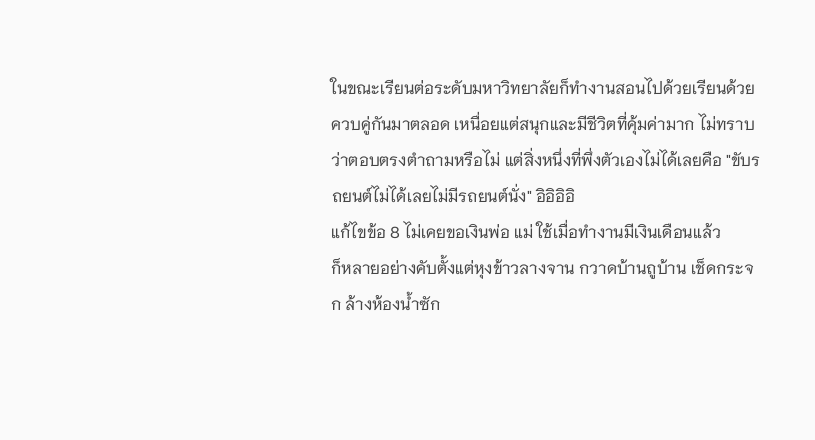ในขณะเรียนต่อระดับมหาวิทยาลัยก็ทำงานสอนไปด้วยเรียนด้วยควบคู่กันมาตลอด เหนื่อยแต่สนุกและมีชีวิตที่คุ้มค่ามาก ไม่ทราบว่าตอบตรงตำถามหรือไม่ แต่สิ่งหนึ่งที่พึ่งตัวเองไม่ได้เลยคือ "ขับรถยนต์ไม่ได้เลยไม่มีรถยนต์นั่ง" อิอิอิอิ
แก้ไขข้อ 8 ไม่เคยขอเงินพ่อ แม่ ใช้เมื่อทำงานมีเงินเดือนแล้ว
ก็หลายอย่างคับตั้งแต่หุงข้าวลางจาน กวาดบ้านถูบ้าน เช็ดกระจก ล้างห้องน้ำซัก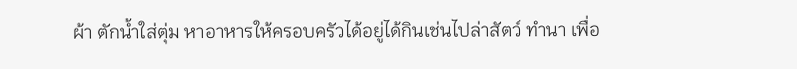ผ้า ตักน้ำใส่ตุ่ม หาอาหารให้ครอบครัวได้อยู่ได้กินเช่นไปล่าสัตว์ ทำนา เพื่อ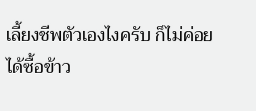เลี้ยงชีพตัวเองไงครับ ก็ไม่ค่อยได้ซื้อข้าว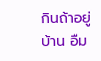กินถ้าอยู่บ้าน อืม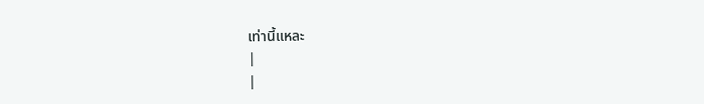เท่านี้แหละ
|
|